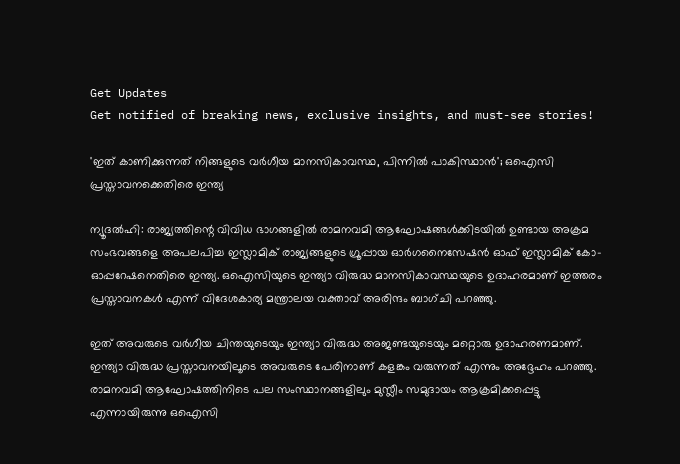Get Updates
Get notified of breaking news, exclusive insights, and must-see stories!

'ഇത് കാണിക്കുന്നത് നിങ്ങളുടെ വര്‍ഗീയ മാനസികാവസ്ഥ, പിന്നില്‍ പാകിസ്ഥാന്‍'; ഒഐസി പ്രസ്താവനക്കെതിരെ ഇന്ത്യ

ന്യൂദല്‍ഹി: രാജ്യത്തിന്റെ വിവിധ ഭാഗങ്ങളില്‍ രാമനവമി ആഘോഷങ്ങള്‍ക്കിടയില്‍ ഉണ്ടായ അക്രമ സംഭവങ്ങളെ അപലപിച്ച ഇസ്ലാമിക് രാജ്യങ്ങളുടെ ഗ്രൂപ്പായ ഓര്‍ഗനൈസേഷന്‍ ഓഫ് ഇസ്ലാമിക് കോ-ഓപ്പറേഷനെതിരെ ഇന്ത്യ. ഒഐസിയുടെ ഇന്ത്യാ വിരുദ്ധ മാനസികാവസ്ഥയുടെ ഉദാഹരമാണ് ഇത്തരം പ്രസ്താവനകള്‍ എന്ന് വിദേശകാര്യ മന്ത്രാലയ വക്താവ് അരിന്ദം ബാഗ്ചി പറഞ്ഞു.

ഇത് അവരുടെ വര്‍ഗീയ ചിന്തയുടെയും ഇന്ത്യാ വിരുദ്ധ അജണ്ടയുടെയും മറ്റൊരു ഉദാഹരണമാണ്. ഇന്ത്യാ വിരുദ്ധ പ്രസ്താവനയിലൂടെ അവരുടെ പേരിനാണ് കളങ്കം വരുന്നത് എന്നും അദ്ദേഹം പറഞ്ഞു. രാമനവമി ആഘോഷത്തിനിടെ പല സംസ്ഥാനങ്ങളിലും മുസ്ലീം സമുദായം ആക്രമിക്കപ്പെട്ടു എന്നായിരുന്നു ഒഐസി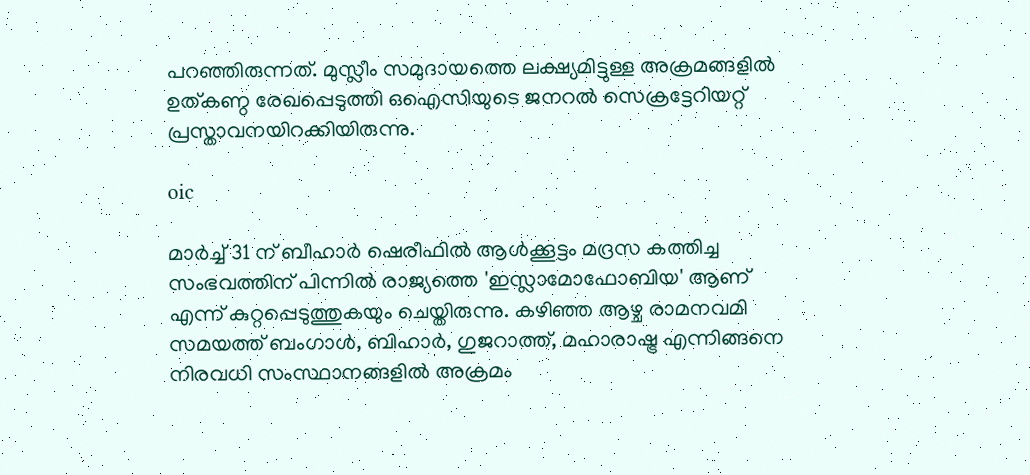പറഞ്ഞിരുന്നത്. മുസ്ലീം സമുദായത്തെ ലക്ഷ്യമിട്ടുള്ള അക്രമങ്ങളില്‍ ഉത്കണ്ഠ രേഖപ്പെടുത്തി ഒഐസിയുടെ ജനറല്‍ സെക്രട്ടേറിയറ്റ് പ്രസ്താവനയിറക്കിയിരുന്നു.

oic

മാര്‍ച്ച് 31 ന് ബീഹാര്‍ ഷെരീഫില്‍ ആള്‍ക്കൂട്ടം മദ്രസ കത്തിച്ച സംഭവത്തിന് പിന്നില്‍ രാജ്യത്തെ 'ഇസ്ലാമോഫോബിയ' ആണ് എന്ന് കുറ്റപ്പെടുത്തുകയും ചെയ്തിരുന്നു. കഴിഞ്ഞ ആഴ്ച രാമനവമി സമയത്ത് ബംഗാള്‍, ബിഹാര്‍, ഗുജറാത്ത്, മഹാരാഷ്ട്ര എന്നിങ്ങനെ നിരവധി സംസ്ഥാനങ്ങളില്‍ അക്രമം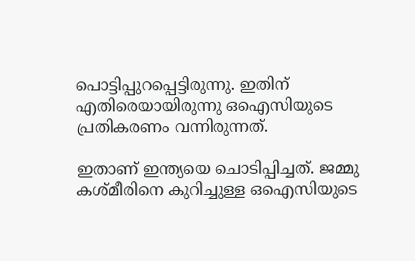പൊട്ടിപ്പുറപ്പെട്ടിരുന്നു. ഇതിന് എതിരെയായിരുന്നു ഒഐസിയുടെ പ്രതികരണം വന്നിരുന്നത്.

ഇതാണ് ഇന്ത്യയെ ചൊടിപ്പിച്ചത്. ജമ്മു കശ്മീരിനെ കുറിച്ചുള്ള ഒഐസിയുടെ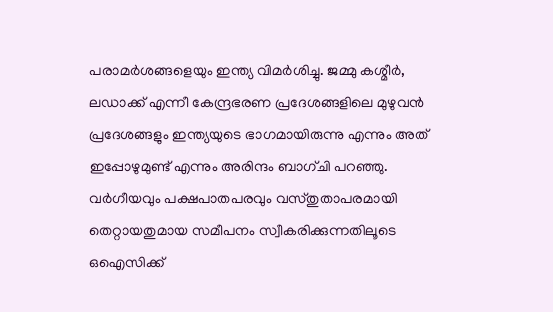പരാമര്‍ശങ്ങളെയും ഇന്ത്യ വിമര്‍ശിച്ചു. ജമ്മു കശ്മീര്‍, ലഡാക്ക് എന്നീ കേന്ദ്രഭരണ പ്രദേശങ്ങളിലെ മുഴുവന്‍ പ്രദേശങ്ങളും ഇന്ത്യയുടെ ഭാഗമായിരുന്നു എന്നും അത് ഇപ്പോഴുമുണ്ട് എന്നും അരിന്ദം ബാഗ്ചി പറഞ്ഞു. വര്‍ഗീയവും പക്ഷപാതപരവും വസ്തുതാപരമായി തെറ്റായതുമായ സമീപനം സ്വീകരിക്കുന്നതിലൂടെ ഒഐസിക്ക്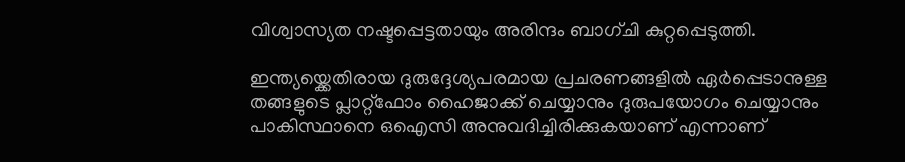വിശ്വാസ്യത നഷ്ടപ്പെട്ടതായും അരിന്ദം ബാഗ്ചി കുറ്റപ്പെടുത്തി.

ഇന്ത്യയ്ക്കെതിരായ ദുരുദ്ദേശ്യപരമായ പ്രചരണങ്ങളില്‍ ഏര്‍പ്പെടാനുള്ള തങ്ങളുടെ പ്ലാറ്റ്‌ഫോം ഹൈജാക്ക് ചെയ്യാനും ദുരുപയോഗം ചെയ്യാനും പാകിസ്ഥാനെ ഒഐസി അനുവദിച്ചിരിക്കുകയാണ് എന്നാണ്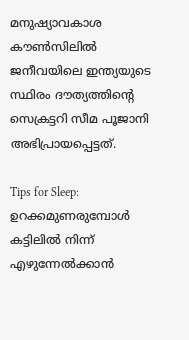മനുഷ്യാവകാശ കൗണ്‍സിലില്‍ ജനീവയിലെ ഇന്ത്യയുടെ സ്ഥിരം ദൗത്യത്തിന്റെ സെക്രട്ടറി സീമ പൂജാനി അഭിപ്രായപ്പെട്ടത്.

Tips for Sleep: ഉറക്കമുണരുമ്പോള്‍ കട്ടിലില്‍ നിന്ന് എഴുന്നേല്‍ക്കാന്‍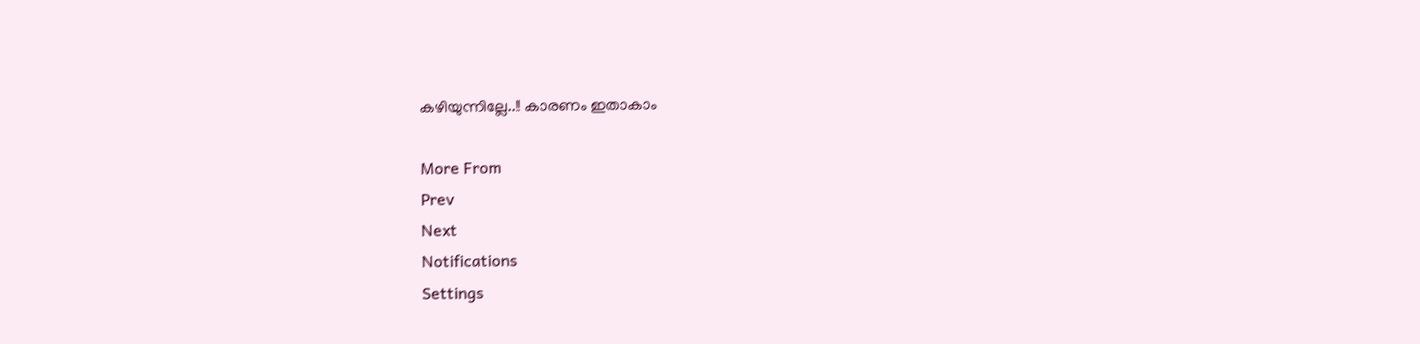കഴിയുന്നില്ലേ..!! കാരണം ഇതാകാം

More From
Prev
Next
Notifications
Settings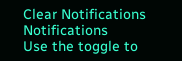Clear Notifications
Notifications
Use the toggle to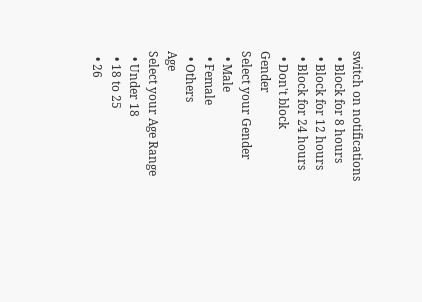switch on notifications
  • Block for 8 hours
  • Block for 12 hours
  • Block for 24 hours
  • Don't block
Gender
Select your Gender
  • Male
  • Female
  • Others
Age
Select your Age Range
  • Under 18
  • 18 to 25
  • 26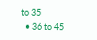to 35
  • 36 to 45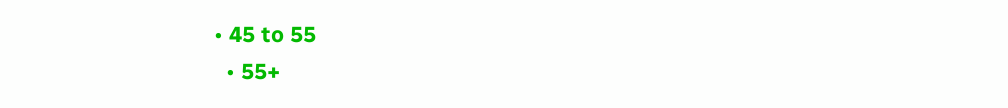• 45 to 55
  • 55+